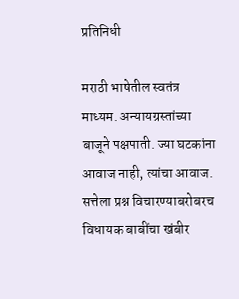प्रतिनिधी

मराठी भाषेतील स्वतंत्र माध्यम. अन्यायग्रस्तांच्या बाजूने पक्षपाती. ज्या घटकांना आवाज नाही, त्यांचा आवाज. सत्तेला प्रश्न विचारण्याबरोबरच विधायक बाबींचा खंबीर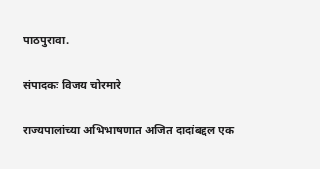पाठपुरावा.

संपादकः विजय चोरमारे

राज्यपालांच्या अभिभाषणात अजित दादांबद्दल एक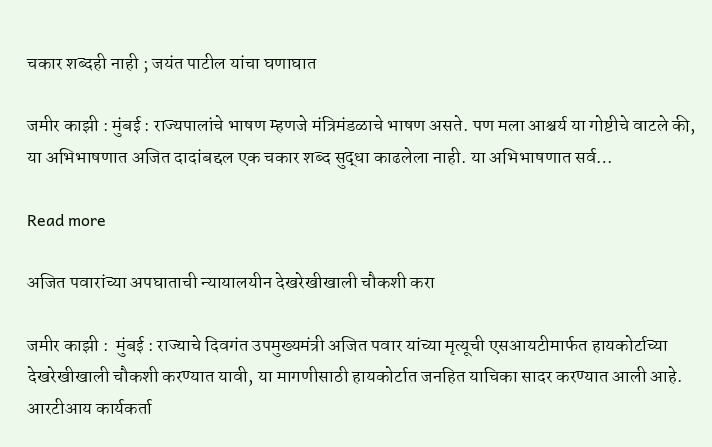चकार शब्दही नाही ; जयंत पाटील यांचा घणाघात

जमीर काझी : मुंबई : राज्यपालांचे भाषण म्हणजे मंत्रिमंडळाचे भाषण असते. पण मला आश्चर्य या गोष्टीचे वाटले की, या अभिभाषणात अजित दादांबद्दल एक चकार शब्द सुद्धा काढलेला नाही. या अभिभाषणात सर्व…

Read more

अजित पवारांच्या अपघाताची न्यायालयीन देखरेखीखाली चौकशी करा

जमीर काझी :  मुंबई : राज्याचे दिवगंत उपमुख्यमंत्री अजित पवार यांच्या मृत्यूची एसआयटीमार्फत हायकोर्टाच्या देखरेखीखाली चौकशी करण्यात यावी, या मागणीसाठी हायकोर्टात जनहित याचिका सादर करण्यात आली आहे. आरटीआय कार्यकर्ता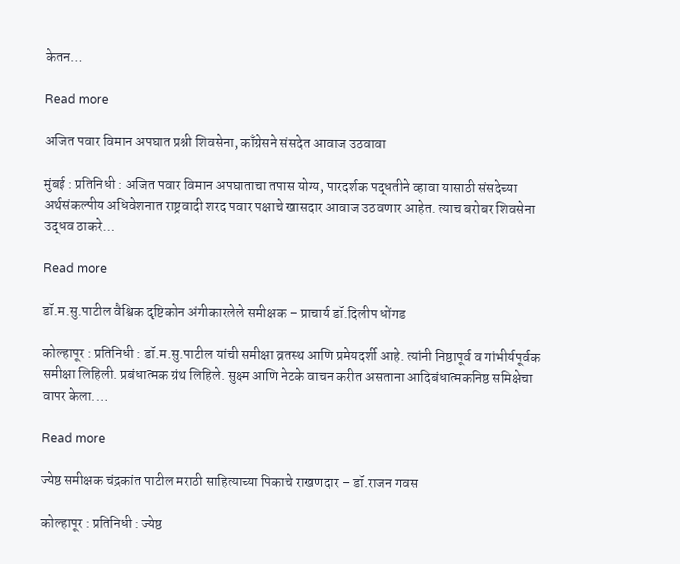केतन…

Read more

अजित पवार विमान अपघात प्रश्नी शिवसेना, काँग्रेसने संसदेत आवाज उठवावा

मुंबई : प्रतिनिधी : अजित पवार विमान अपघाताचा तपास योग्य, पारदर्शक पद्धतीने व्हावा यासाठी संसदेच्या अर्थसंकल्पीय अधिवेशनात राष्ट्रवादी शरद पवार पक्षाचे खासदार आवाज उठवणार आहेत. त्याच बरोबर शिवसेना उद्धव ठाकरे…

Read more

डॉ.म.सु.पाटील वैश्विक दृष्टिकोन अंगीकारलेले समीक्षक – प्राचार्य डॉ.दिलीप धोंगड

कोल्हापूर : प्रतिनिधी : डॉ.म.सु.पाटील यांची समीक्षा व्रतस्थ आणि प्रमेयदर्शी आहे. त्यांनी निष्ठापूर्व व गांभीर्यपूर्वक समीक्षा लिहिली. प्रबंधात्मक ग्रंथ लिहिले. सुक्ष्म आणि नेटके वाचन करीत असताना आदिबंधात्मकनिष्ठ समिक्षेचा वापर केला.…

Read more

ज्येष्ठ समीक्षक चंद्रकांत पाटील मराठी साहित्याच्या पिकाचे राखणदार – डॉ.राजन गवस

कोल्हापूर : प्रतिनिधी : ज्येष्ठ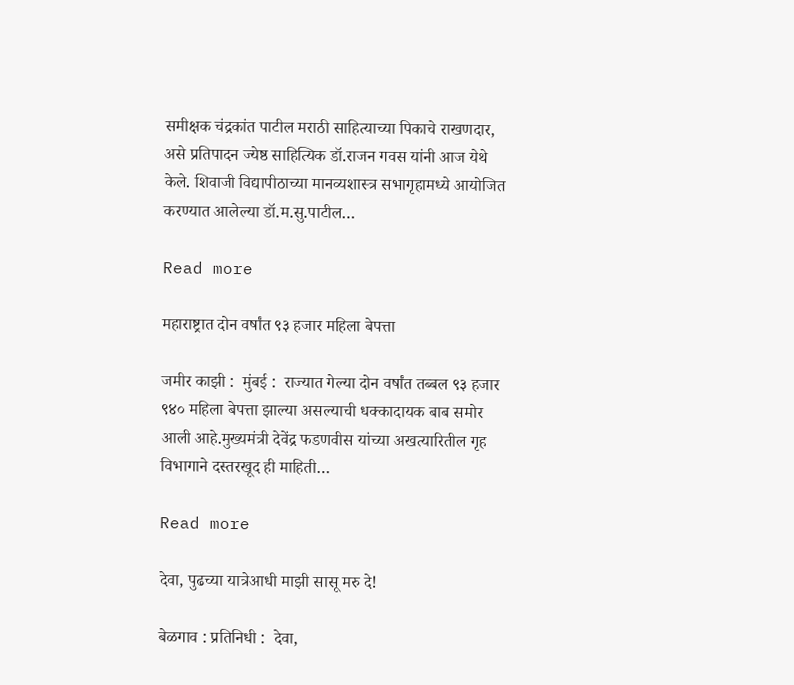समीक्षक चंद्रकांत पाटील मराठी साहित्याच्या पिकाचे राखणदार, असे प्रतिपादन ज्येष्ठ साहित्यिक डॉ.राजन गवस यांनी आज येथे केले. शिवाजी विद्यापीठाच्या मानव्यशास्त्र सभागृहामध्ये आयोजित करण्यात आलेल्या डॉ.म.सु.पाटील…

Read more

महाराष्ट्रात दोन वर्षांत ९३ हजार महिला बेपत्ता

जमीर काझी :  मुंबई :  राज्यात गेल्या दोन वर्षांत तब्बल ९३ हजार ९४० महिला बेपत्ता झाल्या असल्याची धक्कादायक बाब समोर आली आहे.मुख्यमंत्री देवेंद्र फडणवीस यांच्या अखत्यारितील गृह विभागाने दस्तरखूद ही माहिती…

Read more

देवा, पुढच्या यात्रेआधी माझी सासू मरु दे!

बेळगाव : प्रतिनिधी :  देवा,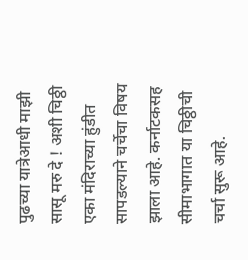पुढच्या यात्रेआधी माझी सासू मरु दे ! अशी चिठ्ठी एका मंदिराच्या हुंडीत सापडल्याने चर्चेचा विषय झाला आहे. कर्नाटकसह सीमाभागात या चिठ्ठीची चर्चा सुरू आहे.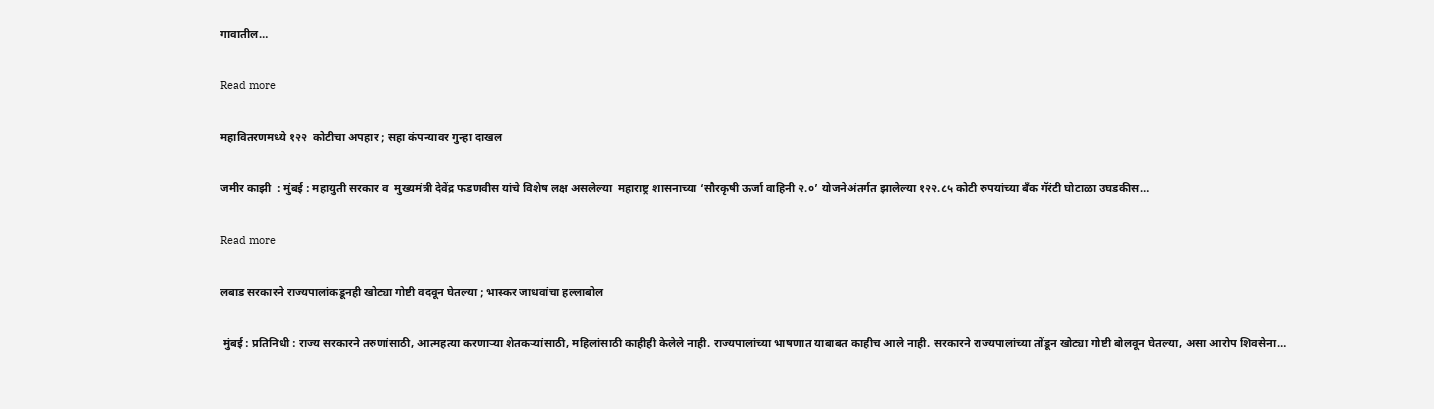गावातील…

Read more

महावितरणमध्ये १२२  कोटीचा अपहार ; सहा कंपन्यावर गुन्हा दाखल

जमीर काझी  : मुंबई : महायुती सरकार व  मुख्यमंत्री देवेंद्र फडणवीस यांचे विशेष लक्ष असलेल्या  महाराष्ट्र शासनाच्या ‘सौरकृषी ऊर्जा वाहिनी २.०’ योजनेअंतर्गत झालेल्या १२२.८५ कोटी रुपयांच्या बँक गॅरंटी घोटाळा उघडकीस…

Read more

लबाड सरकारने राज्यपालांकडूनही खोट्या गोष्टी वदवून घेतल्या ; भास्कर जाधवांचा हल्लाबोल

 मुंबई : प्रतिनिधी : राज्य सरकारने तरुणांसाठी, आत्महत्या करणाऱ्या शेतकऱ्यांसाठी, महिलांसाठी काहीही केलेले नाही. राज्यपालांच्या भाषणात याबाबत काहीच आले नाही. सरकारने राज्यपालांच्या तोंडून खोट्या गोष्टी बोलवून घेतल्या, असा आरोप शिवसेना…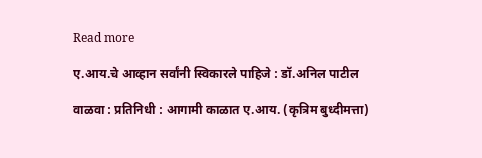Read more

ए.आय.चे आव्हान सर्वांनी स्विकारले पाहिजे : डॉ.अनिल पाटील

वाळवा : प्रतिनिधी : आगामी काळात ए.आय. (कृत्रिम बुध्दीमत्ता)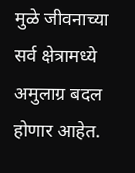मुळे जीवनाच्या सर्व क्षेत्रामध्ये अमुलाग्र बदल होणार आहेत.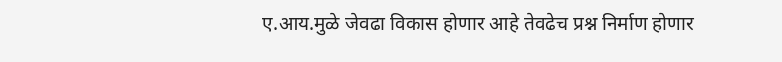ए.आय.मुळे जेवढा विकास होणार आहे तेवढेच प्रश्न निर्माण होणार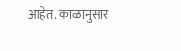आहेत. काळानुसार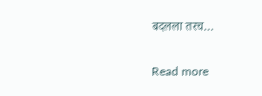बदलला तरच…

Read more